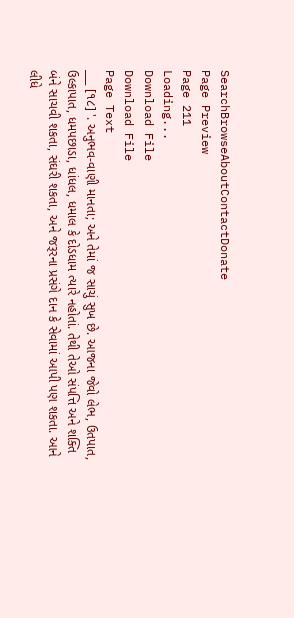SearchBrowseAboutContactDonate
Page Preview
Page 211
Loading...
Download File
Download File
Page Text
___ [૧૮] '. અનુભવ-વાણી માનતા; અને તેમાં જ સાચું સુખ છે. આજના જેવો લેભ, ઉતપાત, ઉલ્કાપાત, ધમપછાડા, ધાંધલ, ધમાલ કે દોડધામ ત્યારે નહોતાં. તેથી તેઓ સંપત્તિ અને શક્તિ બંને સાચવી શકતા, સંઘરી શકતા, અને જરૂરના પ્રસંગે દાન કે સેવામાં આપી પણ શકતા. આને લીધે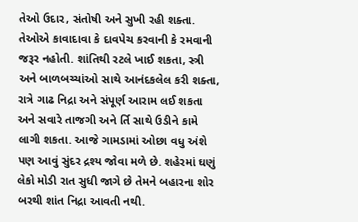તેઓ ઉદાર, સંતોષી અને સુખી રહી શક્તા. તેઓએ કાવાદાવા કે દાવપેચ કરવાની કે રમવાની જરૂર નહોતી. શાંતિથી રટલે ખાઈ શકતા, સ્ત્રી અને બાળબચ્ચાંઓ સાથે આનંદકલેલ કરી શક્તા, રાત્રે ગાઢ નિદ્રા અને સંપૂર્ણ આરામ લઈ શકતા અને સવારે તાજગી અને ર્તિ સાથે ઉડીને કામે લાગી શકતા. આજે ગામડામાં ઓછા વધુ અંશે પણ આવું સુંદર દ્રશ્ય જોવા મળે છે. શહેરમાં ઘણું લેકો મોડી રાત સુધી જાગે છે તેમને બહારના શોર બરથી શાંત નિદ્રા આવતી નથી.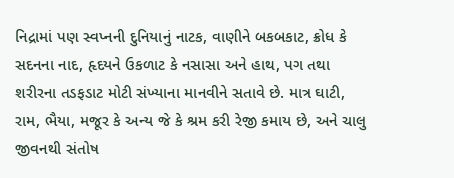નિદ્રામાં પણ સ્વપ્નની દુનિયાનું નાટક, વાણીને બકબકાટ, ક્રોધ કે સદનના નાદ, હૃદયને ઉકળાટ કે નસાસા અને હાથ, પગ તથા શરીરના તડફડાટ મોટી સંખ્યાના માનવીને સતાવે છે. માત્ર ઘાટી, રામ, ભૈયા, મજૂર કે અન્ય જે કે શ્રમ કરી રેજી કમાય છે, અને ચાલુ જીવનથી સંતોષ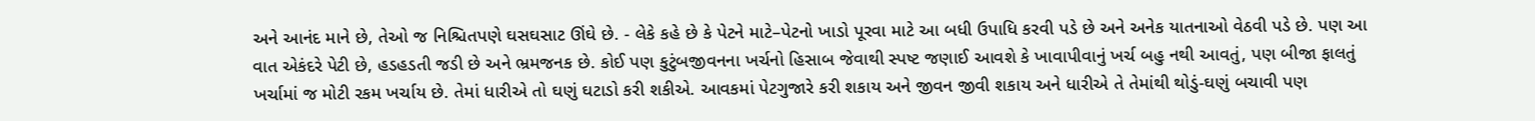અને આનંદ માને છે, તેઓ જ નિશ્ચિતપણે ઘસઘસાટ ઊંઘે છે. - લેકે કહે છે કે પેટને માટે–પેટનો ખાડો પૂરવા માટે આ બધી ઉપાધિ કરવી પડે છે અને અનેક યાતનાઓ વેઠવી પડે છે. પણ આ વાત એકંદરે પેટી છે, હડહડતી જડી છે અને ભ્રમજનક છે. કોઈ પણ કુટુંબજીવનના ખર્ચનો હિસાબ જેવાથી સ્પષ્ટ જણાઈ આવશે કે ખાવાપીવાનું ખર્ચ બહુ નથી આવતું, પણ બીજા ફાલતું ખર્ચામાં જ મોટી રકમ ખર્ચાય છે. તેમાં ધારીએ તો ઘણું ઘટાડો કરી શકીએ. આવકમાં પેટગુજારે કરી શકાય અને જીવન જીવી શકાય અને ધારીએ તે તેમાંથી થોડું-ઘણું બચાવી પણ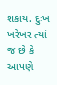શકાય. દુઃખ ખરેખર ત્યાં જ છે કે આપણે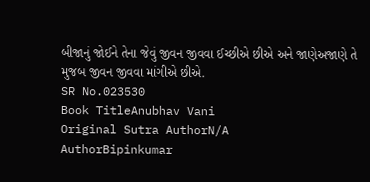બીજાનું જોઈને તેના જેવું જીવન જીવવા ઈચ્છીએ છીએ અને જાણેઅજાણે તે મુજબ જીવન જીવવા માંગીએ છીએ.
SR No.023530
Book TitleAnubhav Vani
Original Sutra AuthorN/A
AuthorBipinkumar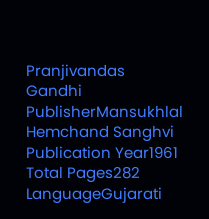Pranjivandas Gandhi
PublisherMansukhlal Hemchand Sanghvi
Publication Year1961
Total Pages282
LanguageGujarati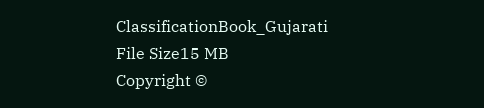ClassificationBook_Gujarati
File Size15 MB
Copyright ©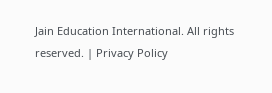Jain Education International. All rights reserved. | Privacy Policy